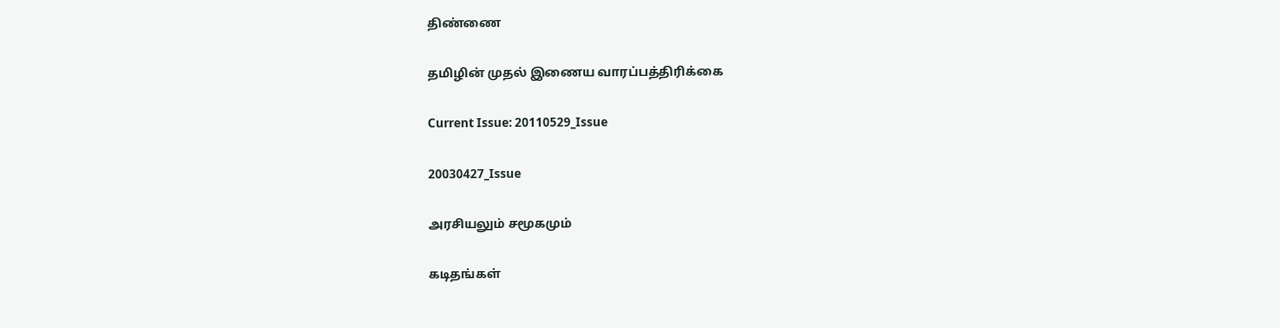திண்ணை

தமிழின் முதல் இணைய வாரப்பத்திரிக்கை

Current Issue: 20110529_Issue

20030427_Issue

அரசியலும் சமூகமும்

கடிதங்கள்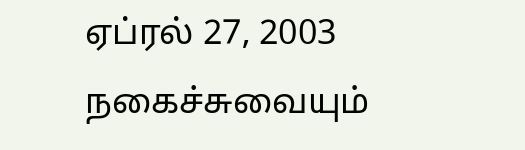ஏப்ரல் 27, 2003 நகைச்சுவையும்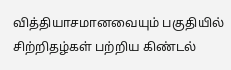வித்தியாசமானவையும் பகுதியில் சிற்றிதழ்கள் பற்றிய கிண்டல்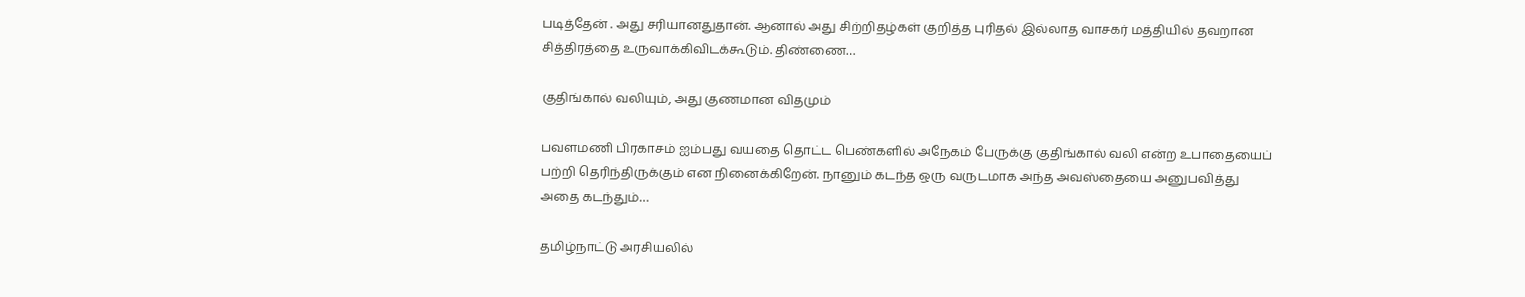படித்தேன் . அது சரியானதுதான். ஆனால் அது சிற்றிதழ்கள் குறித்த புரிதல் இல்லாத வாசகர் மத்தியில் தவறான சித்திரத்தை உருவாக்கிவிடக்கூடும். திண்ணை…

குதிங்கால் வலியும், அது குணமான விதமும்

பவளமணி பிரகாசம் ஐம்பது வயதை தொட்ட பெண்களில் அநேகம் பேருக்கு குதிங்கால் வலி என்ற உபாதையைப் பற்றி தெரிந்திருக்கும் என நினைக்கிறேன். நானும் கடந்த ஒரு வருடமாக அந்த அவஸ்தையை அனுபவித்து அதை கடந்தும்…

தமிழ்நாட்டு அரசியலில்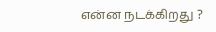என்ன நடக்கிறது ?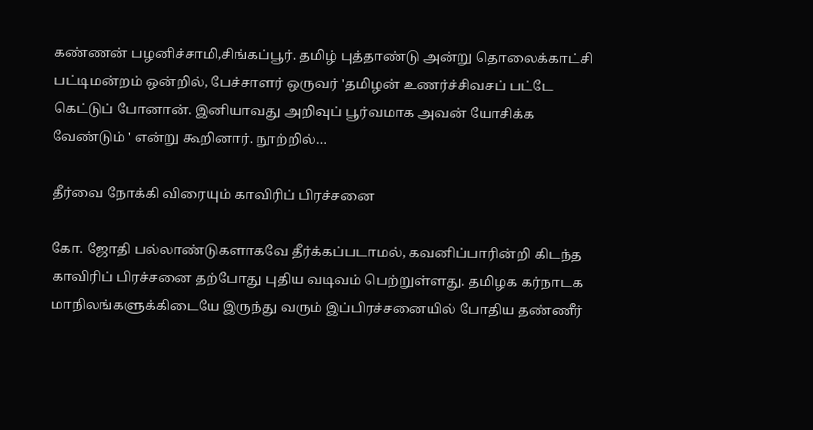கண்ணன் பழனிச்சாமி,சிங்கப்பூர். தமிழ் புத்தாண்டு அன்று தொலைக்காட்சி பட்டிமன்றம் ஒன்றில், பேச்சாளர் ஒருவர் 'தமிழன் உணர்ச்சிவசப் பட்டே கெட்டுப் போனான். இனியாவது அறிவுப் பூர்வமாக அவன் யோசிக்க வேண்டும் ' என்று கூறினார். நூற்றில்…

தீர்வை நோக்கி விரையும் காவிரிப் பிரச்சனை

கோ. ஜோதி பல்லாண்டுகளாகவே தீர்க்கப்படாமல், கவனிப்பாரின்றி கிடந்த காவிரிப் பிரச்சனை தற்போது புதிய வடிவம் பெற்றுள்ளது. தமிழக கர்நாடக மாநிலங்களுக்கிடையே இருந்து வரும் இப்பிரச்சனையில் போதிய தண்ணீர்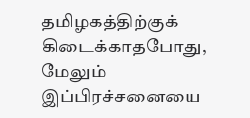தமிழகத்திற்குக் கிடைக்காதபோது, மேலும் இப்பிரச்சனையை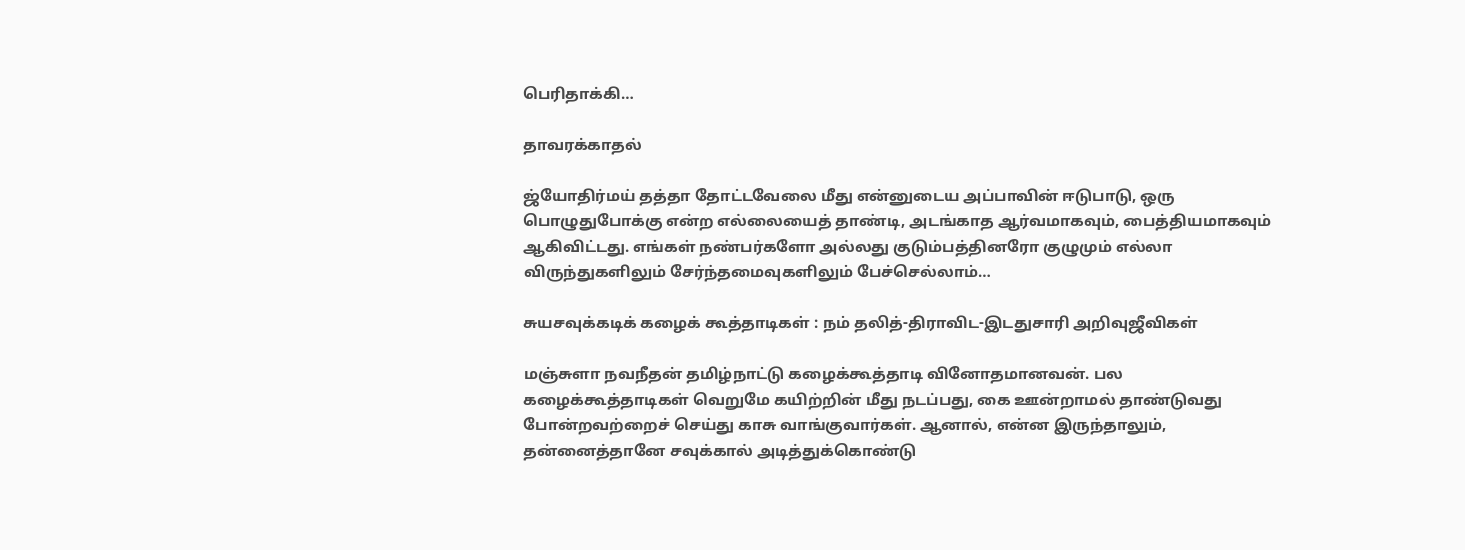பெரிதாக்கி…

தாவரக்காதல்

ஜ்யோதிர்மய் தத்தா தோட்டவேலை மீது என்னுடைய அப்பாவின் ஈடுபாடு, ஒரு பொழுதுபோக்கு என்ற எல்லையைத் தாண்டி, அடங்காத ஆர்வமாகவும், பைத்தியமாகவும் ஆகிவிட்டது. எங்கள் நண்பர்களோ அல்லது குடும்பத்தினரோ குழுமும் எல்லா விருந்துகளிலும் சேர்ந்தமைவுகளிலும் பேச்செல்லாம்…

சுயசவுக்கடிக் கழைக் கூத்தாடிகள் : நம் தலித்-திராவிட-இடதுசாரி அறிவுஜீவிகள்

மஞ்சுளா நவநீதன் தமிழ்நாட்டு கழைக்கூத்தாடி வினோதமானவன். பல கழைக்கூத்தாடிகள் வெறுமே கயிற்றின் மீது நடப்பது, கை ஊன்றாமல் தாண்டுவது போன்றவற்றைச் செய்து காசு வாங்குவார்கள். ஆனால், என்ன இருந்தாலும், தன்னைத்தானே சவுக்கால் அடித்துக்கொண்டு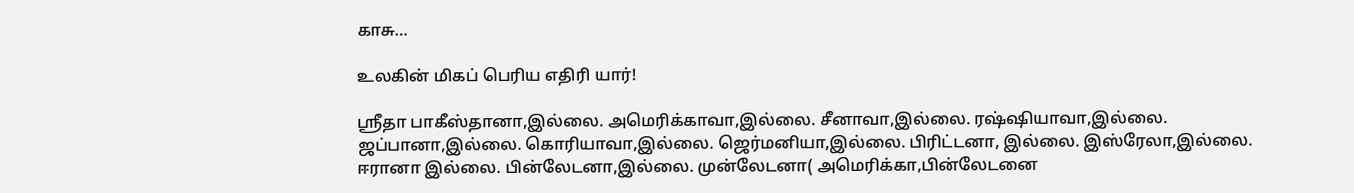காசு…

உலகின் மிகப் பெரிய எதிரி யார்!

ஸ்ரீதா பாகீஸ்தானா,இல்லை. அமெரிக்காவா,இல்லை. சீனாவா,இல்லை. ரஷ்ஷியாவா,இல்லை. ஜப்பானா,இல்லை. கொரியாவா,இல்லை. ஜெர்மனியா,இல்லை. பிரிட்டனா, இல்லை. இஸ்ரேலா,இல்லை. ஈரானா இல்லை. பின்லேடனா,இல்லை. முன்லேடனா( அமெரிக்கா,பின்லேடனை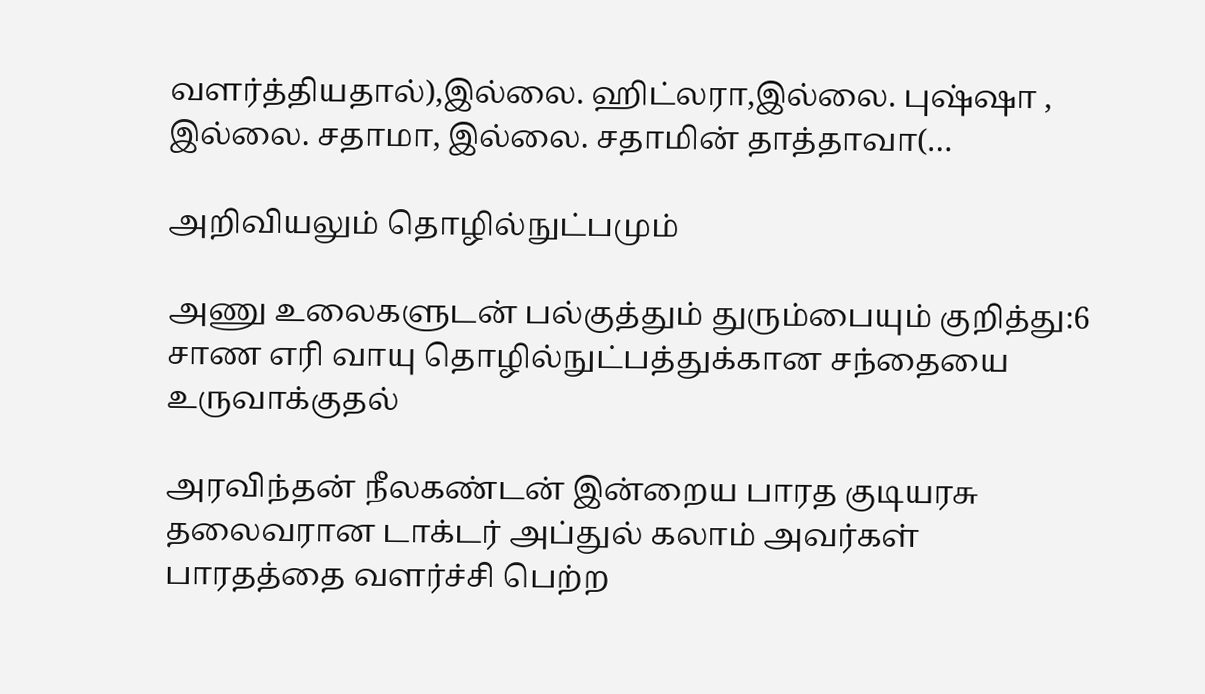வளர்த்தியதால்),இல்லை. ஹிட்லரா,இல்லை. புஷ்ஷா , இல்லை. சதாமா, இல்லை. சதாமின் தாத்தாவா(…

அறிவியலும் தொழில்நுட்பமும்

அணு உலைகளுடன் பல்குத்தும் துரும்பையும் குறித்து:6 சாண எரி வாயு தொழில்நுட்பத்துக்கான சந்தையை உருவாக்குதல்

அரவிந்தன் நீலகண்டன் இன்றைய பாரத குடியரசு தலைவரான டாக்டர் அப்துல் கலாம் அவர்கள் பாரதத்தை வளர்ச்சி பெற்ற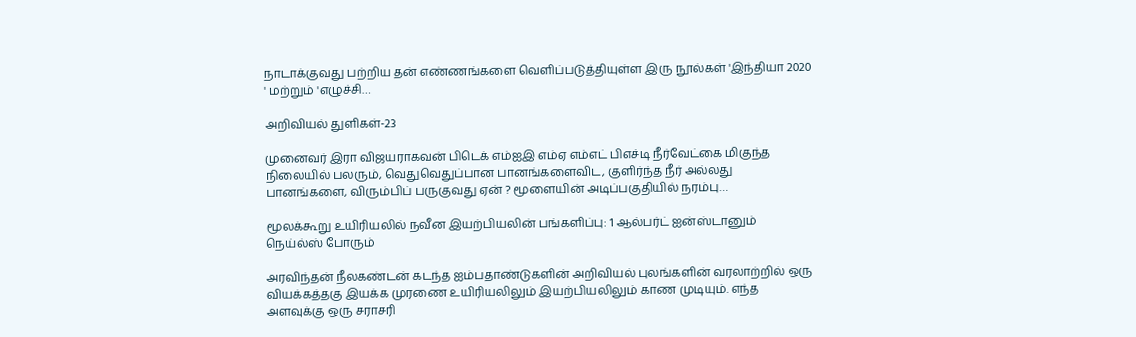நாடாக்குவது பற்றிய தன் எண்ணங்களை வெளிப்படுத்தியுள்ள இரு நூல்கள் 'இந்தியா 2020 ' மற்றும் 'எழுச்சி…

அறிவியல் துளிகள்-23

முனைவர் இரா விஜயராகவன் பிடெக் எம்ஐஇ எம்ஏ எம்எட் பிஎச்டி நீர்வேட்கை மிகுந்த நிலையில் பலரும், வெதுவெதுப்பான பானங்களைவிட, குளிர்ந்த நீர் அல்லது பானங்களை, விரும்பிப் பருகுவது ஏன் ? மூளையின் அடிப்பகுதியில் நரம்பு…

மூலக்கூறு உயிரியலில் நவீன இயற்பியலின் பங்களிப்பு: 1 ஆல்பர்ட் ஐன்ஸ்டானும் நெய்ல்ஸ் போரும்

அரவிந்தன் நீலகண்டன் கடந்த ஐம்பதாண்டுகளின் அறிவியல் புலங்களின் வரலாற்றில் ஒரு வியக்கத்தகு இயக்க முரணை உயிரியலிலும் இயற்பியலிலும் காண முடியும். எந்த அளவுக்கு ஒரு சராசரி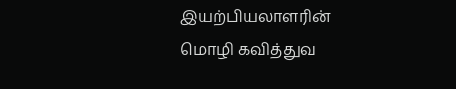இயற்பியலாளரின் மொழி கவித்துவ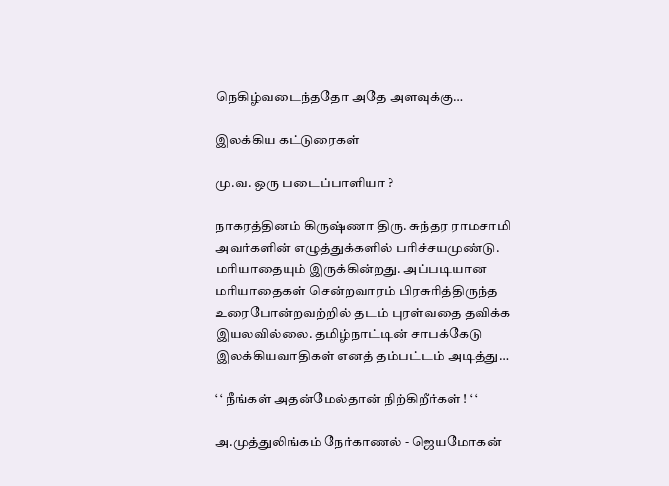நெகிழ்வடைந்ததோ அதே அளவுக்கு…

இலக்கிய கட்டுரைகள்

மு.வ. ஒரு படைப்பாளியா ?

நாகரத்தினம் கிருஷ்ணா திரு. சுந்தர ராமசாமி அவர்களின் எழுத்துக்களில் பரிச்சயமுண்டு. மரியாதையும் இருக்கின்றது. அப்படியான மரியாதைகள் சென்றவாரம் பிரசுரித்திருந்த உரைபோன்றவற்றில் தடம் புரள்வதை தவிக்க இயலவில்லை. தமிழ்நாட்டின் சாபக்கேடு இலக்கியவாதிகள் எனத் தம்பட்டம் அடித்து…

‘ ‘ நீங்கள் அதன்மேல்தான் நிற்கிறீர்கள் ! ‘ ‘

அ.முத்துலிங்கம் நேர்காணல் - ஜெயமோகன்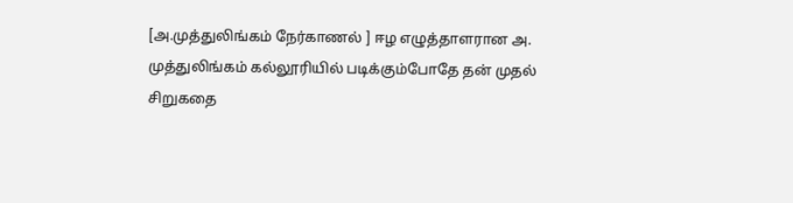[அ.முத்துலிங்கம் நேர்காணல் ] ஈழ எழுத்தாளரான அ. முத்துலிங்கம் கல்லூரியில் படிக்கும்போதே தன் முதல் சிறுகதை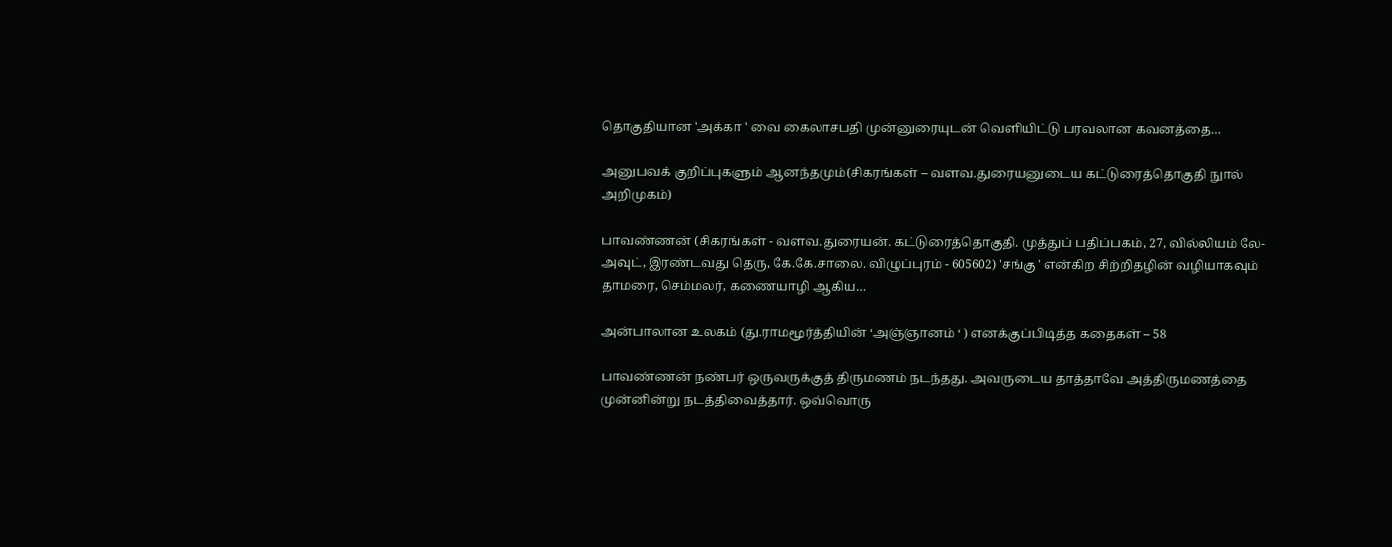தொகுதியான 'அக்கா ' வை கைலாசபதி முன்னுரையுடன் வெளியிட்டு பரவலான கவனத்தை…

அனுபவக் குறிப்புகளும் ஆனந்தமும்(சிகரங்கள் – வளவ.துரையனுடைய கட்டுரைத்தொகுதி நுால் அறிமுகம்)

பாவண்ணன் (சிகரங்கள் - வளவ.துரையன். கட்டுரைத்தொகுதி. முத்துப் பதிப்பகம், 27, வில்லியம் லே-அவுட், இரண்டவது தெரு, கே.கே.சாலை. விழுப்புரம் - 605602) 'சங்கு ' என்கிற சிற்றிதழின் வழியாகவும் தாமரை, செம்மலர், கணையாழி ஆகிய…

அன்பாலான உலகம் (து.ராமமூர்த்தியின் ‘அஞ்ஞானம் ‘ ) எனக்குப்பிடித்த கதைகள் – 58

பாவண்ணன் நண்பர் ஒருவருக்குத் திருமணம் நடந்தது. அவருடைய தாத்தாவே அத்திருமணத்தை முன்னின்று நடத்திவைத்தார். ஒவ்வொரு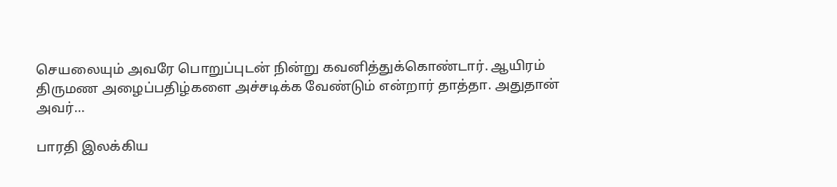செயலையும் அவரே பொறுப்புடன் நின்று கவனித்துக்கொண்டார். ஆயிரம் திருமண அழைப்பதிழ்களை அச்சடிக்க வேண்டும் என்றார் தாத்தா. அதுதான் அவர்…

பாரதி இலக்கிய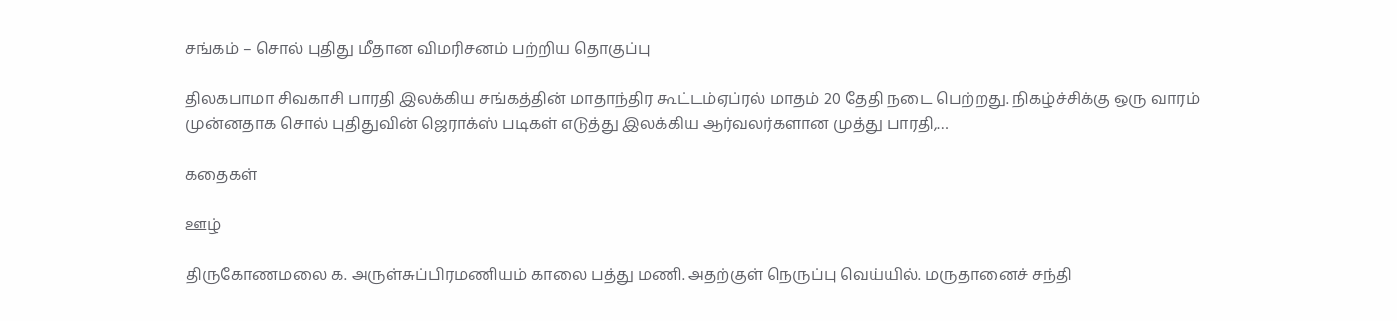சங்கம் – சொல் புதிது மீதான விமரிசனம் பற்றிய தொகுப்பு

திலகபாமா சிவகாசி பாரதி இலக்கிய சங்கத்தின் மாதாந்திர கூட்டம்ஏப்ரல் மாதம் 20 தேதி நடை பெற்றது. நிகழ்ச்சிக்கு ஒரு வாரம் முன்னதாக சொல் புதிதுவின் ஜெராக்ஸ் படிகள் எடுத்து இலக்கிய ஆர்வலர்களான முத்து பாரதி,…

கதைகள்

ஊழ்

திருகோணமலை க. அருள்சுப்பிரமணியம் காலை பத்து மணி. அதற்குள் நெருப்பு வெய்யில். மருதானைச் சந்தி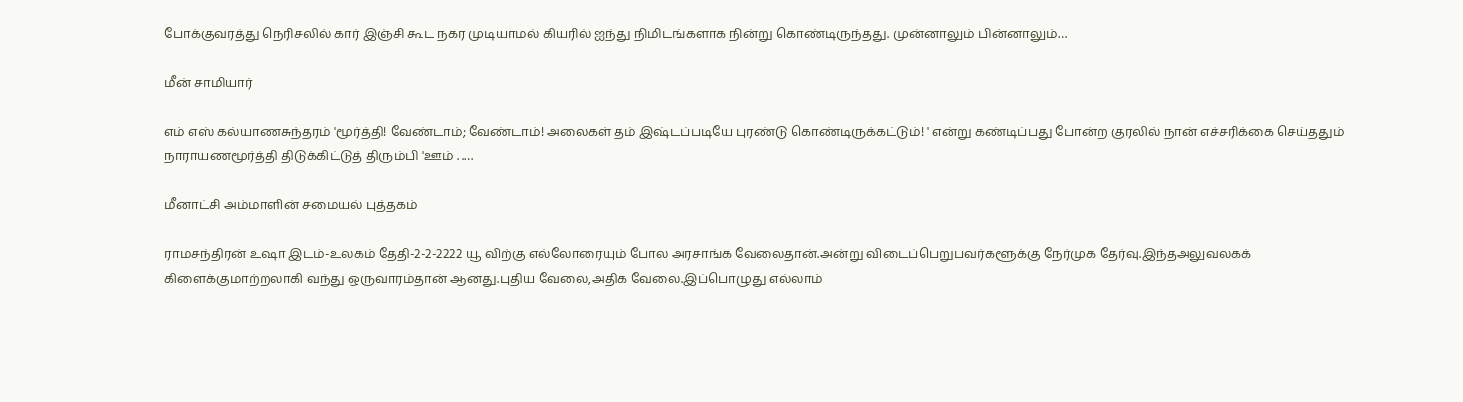போக்குவரத்து நெரிசலில் கார் இஞ்சி கூட நகர முடியாமல் கியரில் ஐந்து நிமிடங்களாக நின்று கொண்டிருந்தது. முன்னாலும் பின்னாலும்…

மீன் சாமியார்

எம் எஸ் கல்யாணசுந்தரம் 'மூர்த்தி! வேண்டாம்; வேண்டாம்! அலைகள் தம் இஷ்டப்படியே புரண்டு கொண்டிருக்கட்டும்! ' என்று கண்டிப்பது போன்ற குரலில் நான் எச்சரிக்கை செய்ததும் நாராயணமூர்த்தி திடுக்கிட்டுத் திரும்பி 'ஊம் . .…

மீனாட்சி அம்மாளின் சமையல் புத்தகம்

ராமசந்திரன் உஷா இடம்-உலகம் தேதி-2-2-2222 யூ விற்கு எல்லோரையும் போல அரசாங்க வேலைதான்.அன்று விடைப்பெறுபவர்களூக்கு நேர்முக தேர்வு.இந்தஅலுவலகக் கிளைக்குமாற்றலாகி வந்து ஒருவாரம்தான் ஆனது.புதிய வேலை,அதிக வேலை.இப்பொழுது எல்லாம்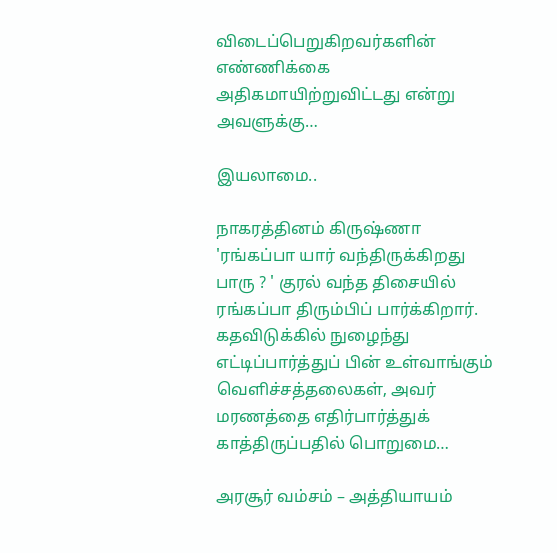விடைப்பெறுகிறவர்களின் எண்ணிக்கை அதிகமாயிற்றுவிட்டது என்று அவளுக்கு…

இயலாமை..

நாகரத்தினம் கிருஷ்ணா 'ரங்கப்பா யார் வந்திருக்கிறது பாரு ? ' குரல் வந்த திசையில் ரங்கப்பா திரும்பிப் பார்க்கிறார். கதவிடுக்கில் நுழைந்து எட்டிப்பார்த்துப் பின் உள்வாங்கும் வெளிச்சத்தலைகள், அவர் மரணத்தை எதிர்பார்த்துக் காத்திருப்பதில் பொறுமை…

அரசூர் வம்சம் – அத்தியாயம்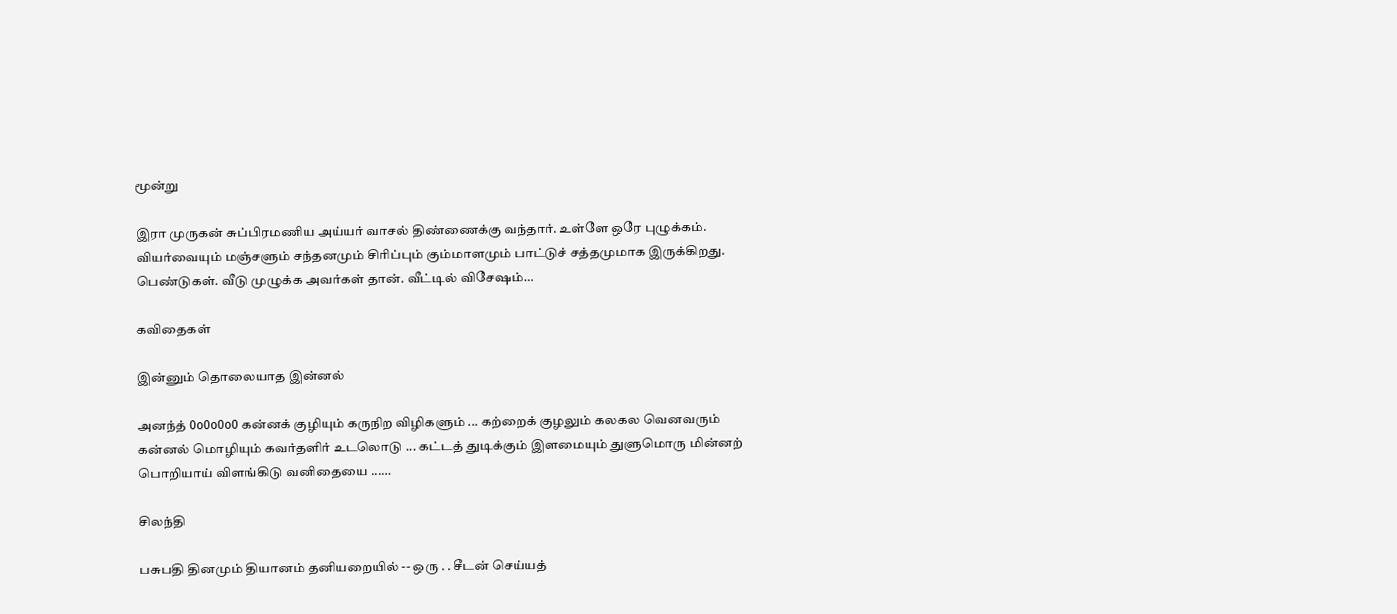மூன்று

இரா முருகன் சுப்பிரமணிய அய்யர் வாசல் திண்ணைக்கு வந்தார். உள்ளே ஒரே புழுக்கம். வியர்வையும் மஞ்சளும் சந்தனமும் சிரிப்பும் கும்மாளமும் பாட்டுச் சத்தமுமாக இருக்கிறது. பெண்டுகள். வீடு முழுக்க அவர்கள் தான். வீட்டில் விசேஷம்…

கவிதைகள்

இன்னும் தொலையாத இன்னல்

அனந்த் 0o0o0o0 கன்னக் குழியும் கருநிற விழிகளும் ... கற்றைக் குழலும் கலகல வெனவரும் கன்னல் மொழியும் கவர்தளிர் உடலொடு ... கட்டத் துடிக்கும் இளமையும் துளுமொரு மின்னற் பொறியாய் விளங்கிடு வனிதையை ...…

சிலந்தி

பசுபதி தினமும் தியானம் தனியறையில் -- ஒரு . . சீடன் செய்யத்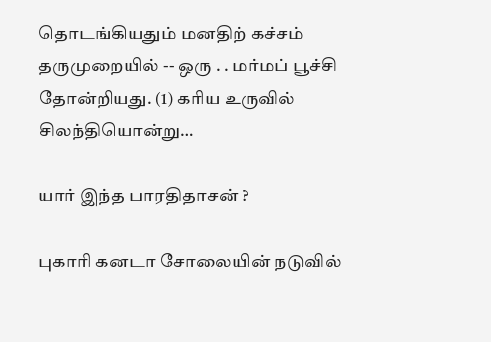தொடங்கியதும் மனதிற் கச்சம் தருமுறையில் -- ஒரு . . மர்மப் பூச்சி தோன்றியது. (1) கரிய உருவில் சிலந்தியொன்று…

யார் இந்த பாரதிதாசன் ?

புகாரி கனடா சோலையின் நடுவில்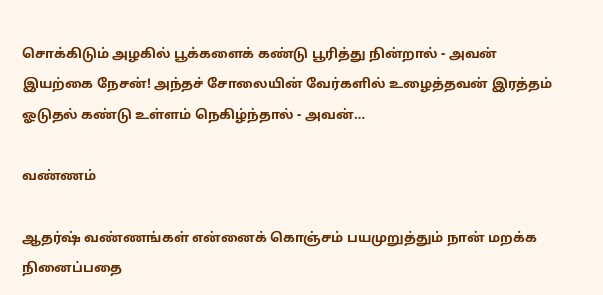சொக்கிடும் அழகில் பூக்களைக் கண்டு பூரித்து நின்றால் - அவன் இயற்கை நேசன்! அந்தச் சோலையின் வேர்களில் உழைத்தவன் இரத்தம் ஓடுதல் கண்டு உள்ளம் நெகிழ்ந்தால் - அவன்…

வண்ணம்

ஆதர்ஷ் வண்ணங்கள் என்னைக் கொஞ்சம் பயமுறுத்தும் நான் மறக்க நினைப்பதை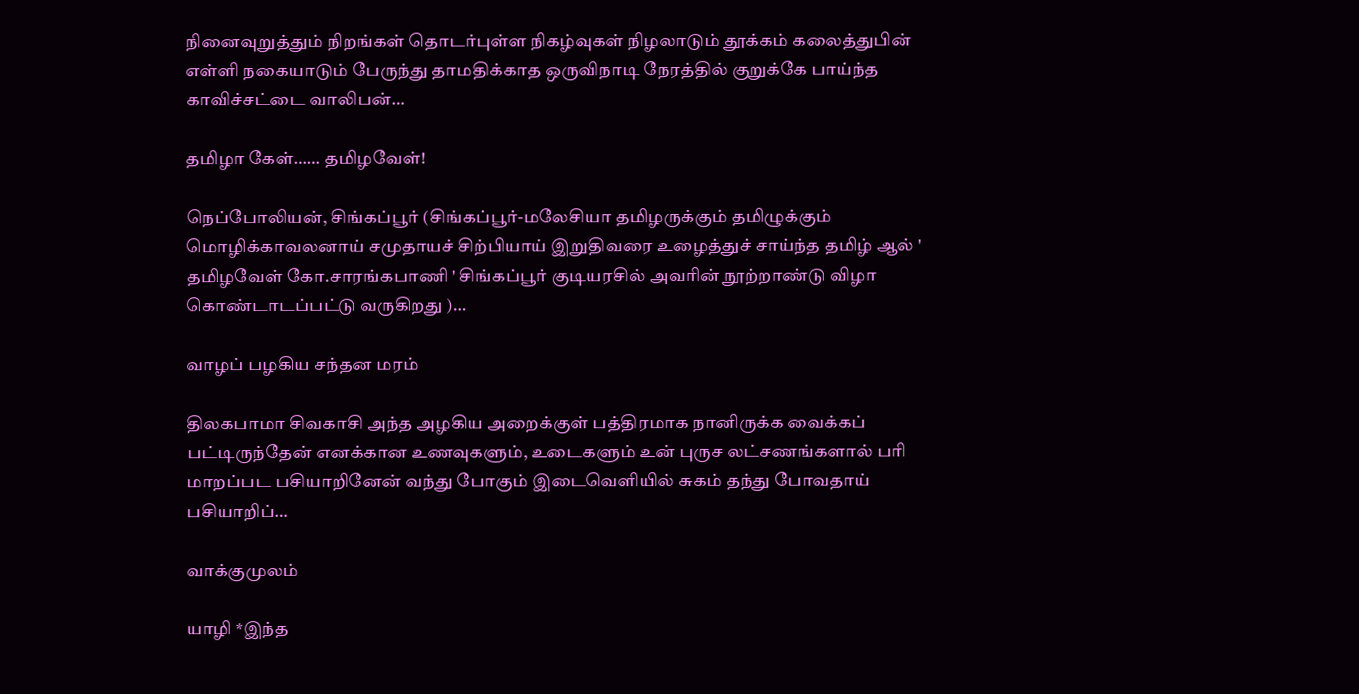நினைவுறுத்தும் நிறங்கள் தொடர்புள்ள நிகழ்வுகள் நிழலாடும் தூக்கம் கலைத்துபின் எள்ளி நகையாடும் பேருந்து தாமதிக்காத ஒருவிநாடி நேரத்தில் குறுக்கே பாய்ந்த காவிச்சட்டை வாலிபன்…

தமிழா கேள்…… தமிழவேள்!

நெப்போலியன், சிங்கப்பூர் (சிங்கப்பூர்-மலேசியா தமிழருக்கும் தமிழுக்கும் மொழிக்காவலனாய் சமுதாயச் சிற்பியாய் இறுதிவரை உழைத்துச் சாய்ந்த தமிழ் ஆல் ' தமிழவேள் கோ.சாரங்கபாணி ' சிங்கப்பூர் குடியரசில் அவரின் நூற்றாண்டு விழா கொண்டாடப்பட்டு வருகிறது )…

வாழப் பழகிய சந்தன மரம்

திலகபாமா சிவகாசி அந்த அழகிய அறைக்குள் பத்திரமாக நானிருக்க வைக்கப் பட்டிருந்தேன் எனக்கான உணவுகளும், உடைகளும் உன் புருச லட்சணங்களால் பரி மாறப்பட பசியாறினேன் வந்து போகும் இடைவெளியில் சுகம் தந்து போவதாய் பசியாறிப்…

வாக்குமுலம்

யாழி *இந்த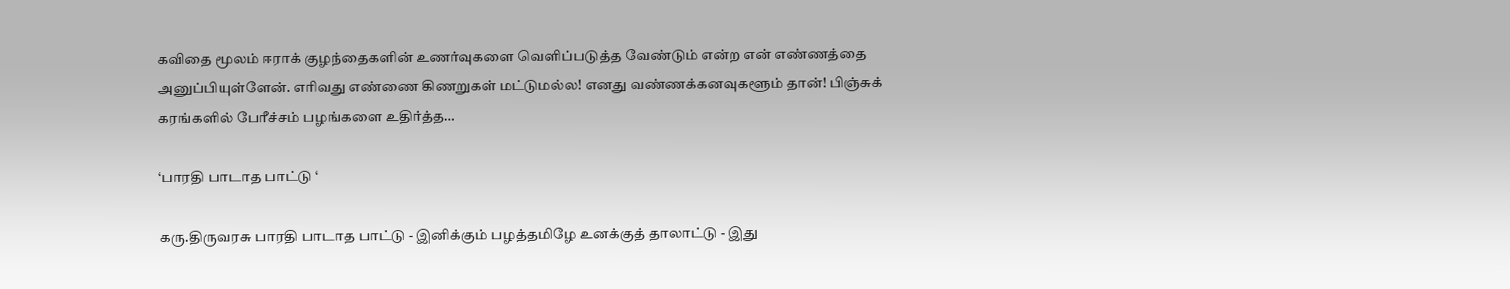கவிதை மூலம் ஈராக் குழந்தைகளின் உணர்வுகளை வெளிப்படுத்த வேண்டும் என்ற என் எண்ணத்தை அனுப்பியுள்ளேன். எரிவது எண்ணை கிணறுகள் மட்டுமல்ல! எனது வண்ணக்கனவுகளூம் தான்! பிஞ்சுக் கரங்களில் பேரீச்சம் பழங்களை உதிர்த்த…

‘பாரதி பாடாத பாட்டு ‘

கரு.திருவரசு பாரதி பாடாத பாட்டு - இனிக்கும் பழத்தமிழே உனக்குத் தாலாட்டு - இது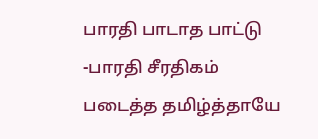பாரதி பாடாத பாட்டு -பாரதி சீரதிகம் படைத்த தமிழ்த்தாயே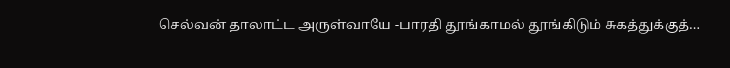செல்வன் தாலாட்ட அருள்வாயே -பாரதி தூங்காமல் தூங்கிடும் சுகத்துக்குத்…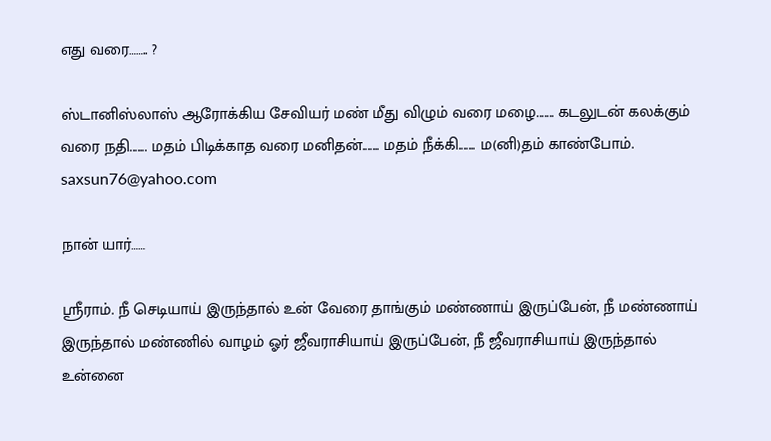எது வரை…….. ?

ஸ்டானிஸ்லாஸ் ஆரோக்கிய சேவியர் மண் மீது விழும் வரை மழை....... கடலுடன் கலக்கும் வரை நதி....... மதம் பிடிக்காத வரை மனிதன்....... மதம் நீக்கி....... ம(னி)தம் காண்போம். saxsun76@yahoo.com

நான் யார்……

ஸ்ரீராம். நீ செடியாய் இருந்தால் உன் வேரை தாங்கும் மண்ணாய் இருப்பேன், நீ மண்ணாய் இருந்தால் மண்ணில் வாழம் ஓர் ஜீவராசியாய் இருப்பேன், நீ ஜீவராசியாய் இருந்தால் உன்னை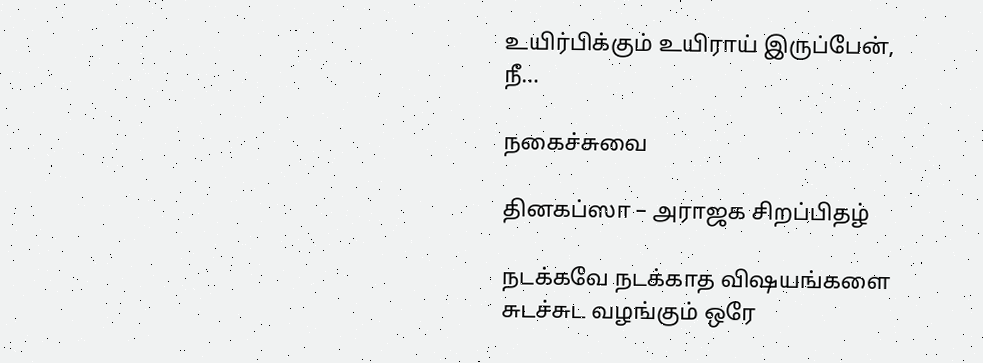உயிர்பிக்கும் உயிராய் இருப்பேன், நீ…

நகைச்சுவை

தினகப்ஸா – அராஜக சிறப்பிதழ்

நடக்கவே நடக்காத விஷயங்களை சுடச்சுட வழங்கும் ஒரே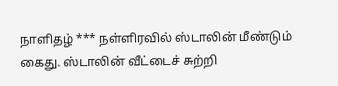நாளிதழ் *** நள்ளிரவில் ஸ்டாலின் மீண்டும் கைது. ஸ்டாலின் வீட்டைச் சுற்றி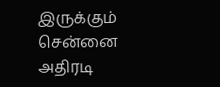இருக்கும் சென்னை அதிரடி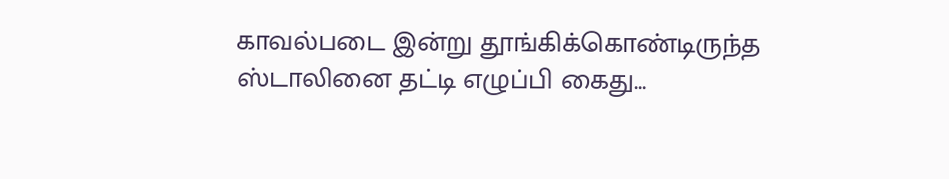காவல்படை இன்று தூங்கிக்கொண்டிருந்த ஸ்டாலினை தட்டி எழுப்பி கைது…